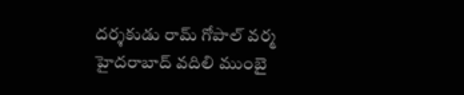దర్శకుడు రామ్ గోపాల్ వర్మ హైదరాబాద్ వదిలి ముంబై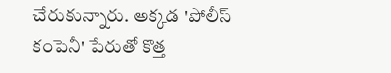చేరుకున్నారు. అక్కడ 'పోలీస్ కంపెనీ' పేరుతో కొత్త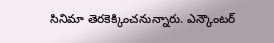సినిమా తెరకెక్కించనున్నారు. ఎన్కౌంటర్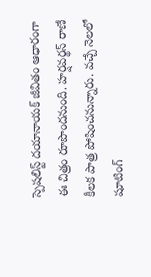స్పెషలిస్ట్ దయానాయక్ జీవితం ఆధారంగా ఈ చిత్రం రూపొందనుంది. హర్షవర్థన్ రాణే కీలక పాత్ర పోషించనున్నారు. వచ్చే నెలలో షూటింగ్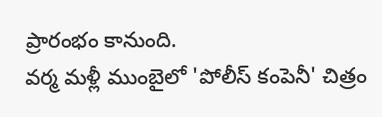ప్రారంభం కానుంది.
వర్మ మళ్లీ ముంబైలో 'పోలీస్ కంపెనీ' చిత్రం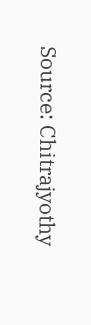Source: Chitrajyothy